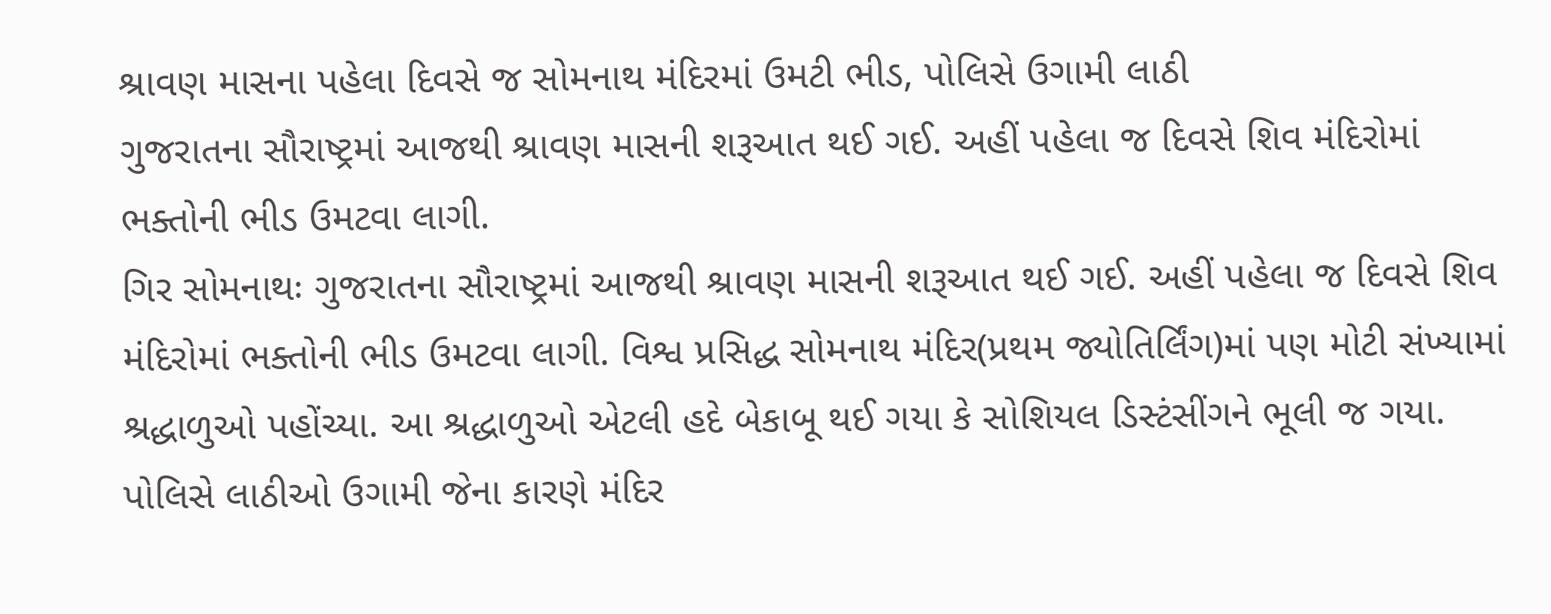શ્રાવણ માસના પહેલા દિવસે જ સોમનાથ મંદિરમાં ઉમટી ભીડ, પોલિસે ઉગામી લાઠી
ગુજરાતના સૌરાષ્ટ્રમાં આજથી શ્રાવણ માસની શરૂઆત થઈ ગઈ. અહીં પહેલા જ દિવસે શિવ મંદિરોમાં ભક્તોની ભીડ ઉમટવા લાગી.
ગિર સોમનાથઃ ગુજરાતના સૌરાષ્ટ્રમાં આજથી શ્રાવણ માસની શરૂઆત થઈ ગઈ. અહીં પહેલા જ દિવસે શિવ મંદિરોમાં ભક્તોની ભીડ ઉમટવા લાગી. વિશ્વ પ્રસિદ્ધ સોમનાથ મંદિર(પ્રથમ જ્યોતિર્લિંગ)માં પણ મોટી સંખ્યામાં શ્રદ્ધાળુઓ પહોંચ્યા. આ શ્રદ્ધાળુઓ એટલી હદે બેકાબૂ થઈ ગયા કે સોશિયલ ડિસ્ટંસીંગને ભૂલી જ ગયા. પોલિસે લાઠીઓ ઉગામી જેના કારણે મંદિર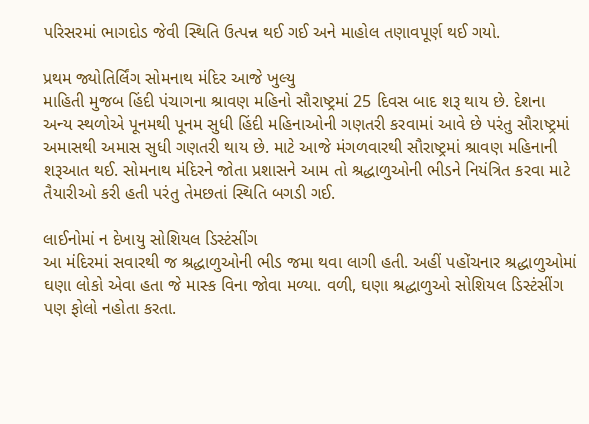પરિસરમાં ભાગદોડ જેવી સ્થિતિ ઉત્પન્ન થઈ ગઈ અને માહોલ તણાવપૂર્ણ થઈ ગયો.

પ્રથમ જ્યોતિર્લિંગ સોમનાથ મંદિર આજે ખુલ્યુ
માહિતી મુજબ હિંદી પંચાગના શ્રાવણ મહિનો સૌરાષ્ટ્રમાં 25 દિવસ બાદ શરૂ થાય છે. દેશના અન્ય સ્થળોએ પૂનમથી પૂનમ સુધી હિંદી મહિનાઓની ગણતરી કરવામાં આવે છે પરંતુ સૌરાષ્ટ્રમાં અમાસથી અમાસ સુધી ગણતરી થાય છે. માટે આજે મંગળવારથી સૌરાષ્ટ્રમાં શ્રાવણ મહિનાની શરૂઆત થઈ. સોમનાથ મંદિરને જોતા પ્રશાસને આમ તો શ્રદ્ધાળુઓની ભીડને નિયંત્રિત કરવા માટે તૈયારીઓ કરી હતી પરંતુ તેમછતાં સ્થિતિ બગડી ગઈ.

લાઈનોમાં ન દેખાયુ સોશિયલ ડિસ્ટંસીંગ
આ મંદિરમાં સવારથી જ શ્રદ્ધાળુઓની ભીડ જમા થવા લાગી હતી. અહીં પહોંચનાર શ્રદ્ધાળુઓમાં ઘણા લોકો એવા હતા જે માસ્ક વિના જોવા મળ્યા. વળી, ઘણા શ્રદ્ધાળુઓ સોશિયલ ડિસ્ટંસીંગ પણ ફોલો નહોતા કરતા.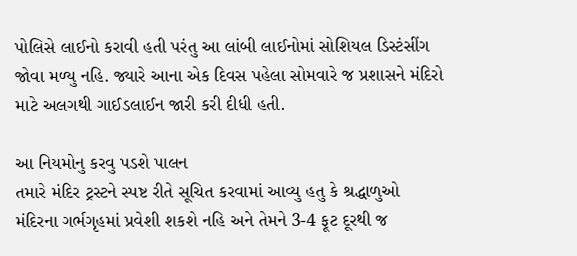પોલિસે લાઈનો કરાવી હતી પરંતુ આ લાંબી લાઈનોમાં સોશિયલ ડિસ્ટંસીંગ જોવા મળ્યુ નહિ. જ્યારે આના એક દિવસ પહેલા સોમવારે જ પ્રશાસને મંદિરો માટે અલગથી ગાઈડલાઈન જારી કરી દીધી હતી.

આ નિયમોનુ કરવુ પડશે પાલન
તમારે મંદિર ટ્રસ્ટને સ્પષ્ટ રીતે સૂચિત કરવામાં આવ્યુ હતુ કે શ્રદ્ધાળુઓ મંદિરના ગર્ભગૃહમાં પ્રવેશી શકશે નહિ અને તેમને 3-4 ફૂટ દૂરથી જ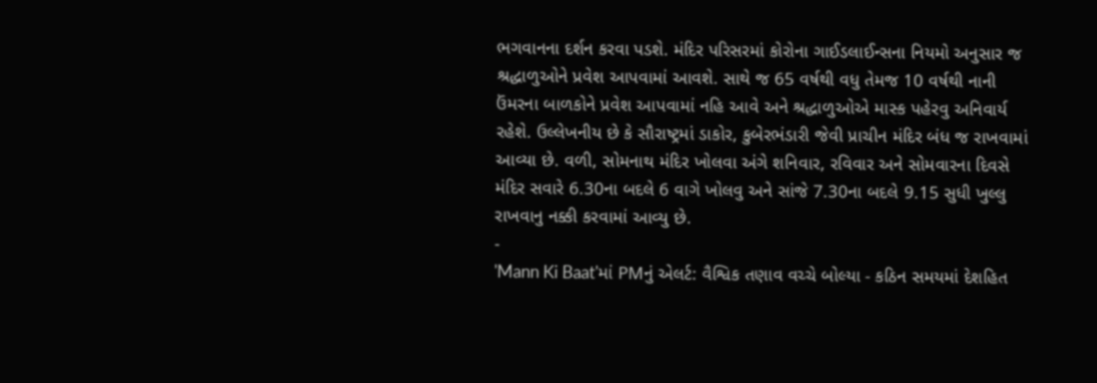ભગવાનના દર્શન કરવા પડશે. મંદિર પરિસરમાં કોરોના ગાઈડલાઈન્સના નિયમો અનુસાર જ શ્રદ્ધાળુઓને પ્રવેશ આપવામાં આવશે. સાથે જ 65 વર્ષથી વધુ તેમજ 10 વર્ષથી નાની ઉંમરના બાળકોને પ્રવેશ આપવામાં નહિ આવે અને શ્રદ્ધાળુઓએ માસ્ક પહેરવુ અનિવાર્ય રહેશે. ઉલ્લેખનીય છે કે સૌરાષ્ટ્રમાં ડાકોર, કુબેરભંડારી જેવી પ્રાચીન મંદિર બંધ જ રાખવામાં આવ્યા છે. વળી, સોમનાથ મંદિર ખોલવા અંગે શનિવાર, રવિવાર અને સોમવારના દિવસે મંદિર સવારે 6.30ના બદલે 6 વાગે ખોલવુ અને સાંજે 7.30ના બદલે 9.15 સુધી ખુલ્લુ રાખવાનુ નક્કી કરવામાં આવ્યુ છે.
-
'Mann Ki Baat'માં PMનું એલર્ટ: વૈશ્વિક તણાવ વચ્ચે બોલ્યા - કઠિન સમયમાં દેશહિત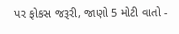પર ફોકસ જરૂરી, જાણો 5 મોટી વાતો -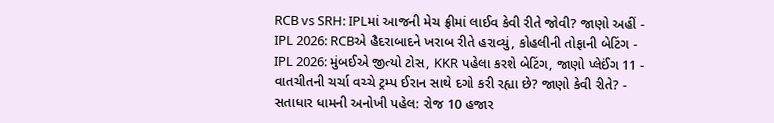RCB vs SRH: IPLમાં આજની મેચ ફ્રીમાં લાઈવ કેવી રીતે જોવી? જાણો અહીં -
IPL 2026: RCBએ હૈદરાબાદને ખરાબ રીતે હરાવ્યું, કોહલીની તોફાની બેટિંગ -
IPL 2026: મુંબઈએ જીત્યો ટોસ, KKR પહેલા કરશે બેટિંગ, જાણો પ્લેઈંગ 11 -
વાતચીતની ચર્ચા વચ્ચે ટ્રમ્પ ઈરાન સાથે દગો કરી રહ્યા છે? જાણો કેવી રીતે? -
સતાધાર ધામની અનોખી પહેલ: રોજ 10 હજાર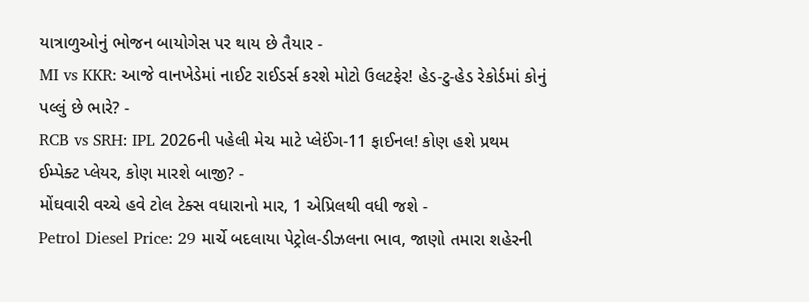યાત્રાળુઓનું ભોજન બાયોગેસ પર થાય છે તૈયાર -
MI vs KKR: આજે વાનખેડેમાં નાઈટ રાઈડર્સ કરશે મોટો ઉલટફેર! હેડ-ટુ-હેડ રેકોર્ડમાં કોનું પલ્લું છે ભારે? -
RCB vs SRH: IPL 2026ની પહેલી મેચ માટે પ્લેઈંગ-11 ફાઈનલ! કોણ હશે પ્રથમ ઈમ્પેક્ટ પ્લેયર, કોણ મારશે બાજી? -
મોંઘવારી વચ્ચે હવે ટોલ ટેક્સ વધારાનો માર, 1 એપ્રિલથી વધી જશે -
Petrol Diesel Price: 29 માર્ચે બદલાયા પેટ્રોલ-ડીઝલના ભાવ, જાણો તમારા શહેરની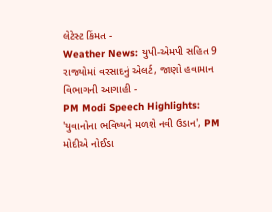લેટેસ્ટ કિંમત -
Weather News: યુપી-એમપી સહિત 9 રાજ્યોમાં વરસાદનું એલર્ટ, જાણો હવામાન વિભાગની આગાહી -
PM Modi Speech Highlights: 'યુવાનોના ભવિષ્યને મળશે નવી ઉડાન', PM મોદીએ નોઈડા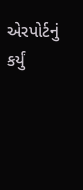એરપોર્ટનું કર્યું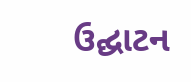ઉદ્ઘાટન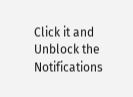Click it and Unblock the Notifications